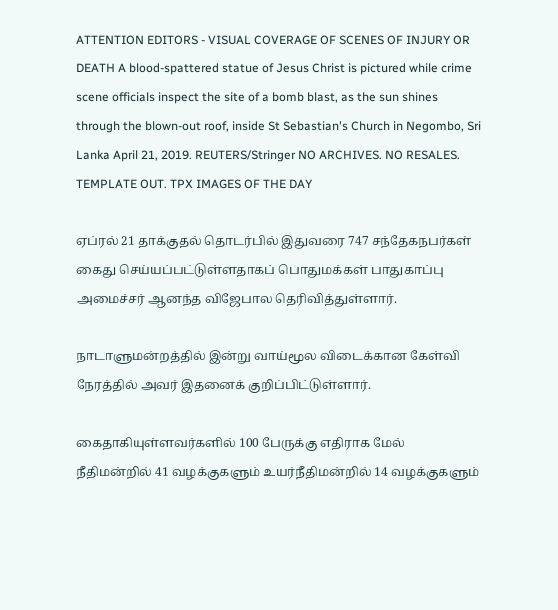ATTENTION EDITORS - VISUAL COVERAGE OF SCENES OF INJURY OR DEATH A blood-spattered statue of Jesus Christ is pictured while crime scene officials inspect the site of a bomb blast, as the sun shines through the blown-out roof, inside St Sebastian's Church in Negombo, Sri Lanka April 21, 2019. REUTERS/Stringer NO ARCHIVES. NO RESALES. TEMPLATE OUT. TPX IMAGES OF THE DAY

ஏப்ரல் 21 தாக்குதல் தொடர்பில் இதுவரை 747 சந்தேகநபர்கள் கைது செய்யப்பட்டுள்ளதாகப் பொதுமக்கள் பாதுகாப்பு அமைச்சர் ஆனந்த விஜேபால தெரிவித்துள்ளார்.

நாடாளுமன்றத்தில் இன்று வாய்மூல விடைக்கான கேள்வி நேரத்தில் அவர் இதனைக் குறிப்பிட்டுள்ளார்.

கைதாகியுள்ளவர்களில் 100 பேருக்கு எதிராக மேல் நீதிமன்றில் 41 வழக்குகளும் உயர்நீதிமன்றில் 14 வழக்குகளும்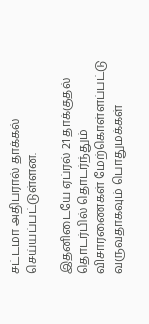சட்டமா அதிபரால் தாக்கல் செய்யப்பட்டுள்ளன.

இதனிடையே ஏப்ரல் 21 தாக்குதல் தொடர்பில் தொடர்ந்தும் விசாரணைகள் மேற்கொள்ளப்பட்டு வருவதாகவும் பொதுமக்கள்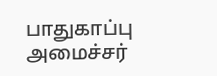பாதுகாப்பு அமைச்சர்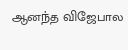ஆனந்த விஜேபால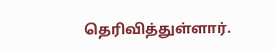தெரிவித்துள்ளார்.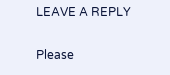LEAVE A REPLY

Please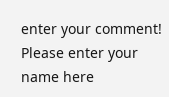enter your comment!
Please enter your name here